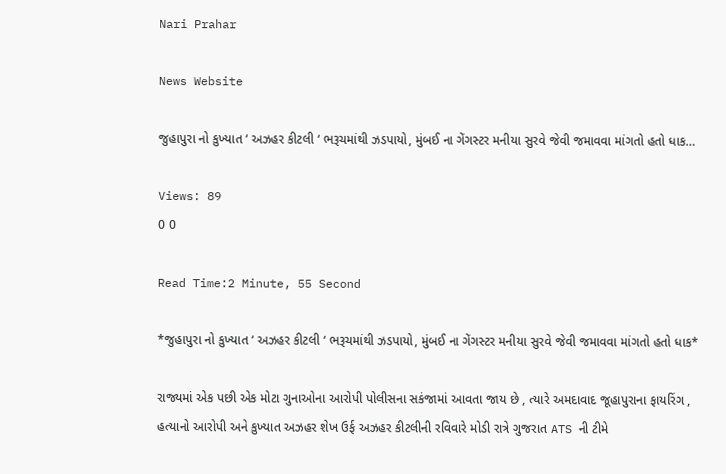Nari Prahar

News Website

જુહાપુરા નો કુખ્યાત ‘ અઝહર કીટલી ‘ ભરૂચમાંથી ઝડપાયો, મુંબઈ ના ગેંગસ્ટર મનીયા સુરવે જેવી જમાવવા માંગતો હતો ધાક…

Views: 89
0 0

Read Time:2 Minute, 55 Second

*જુહાપુરા નો કુખ્યાત ‘ અઝહર કીટલી ‘ ભરૂચમાંથી ઝડપાયો, મુંબઈ ના ગેંગસ્ટર મનીયા સુરવે જેવી જમાવવા માંગતો હતો ધાક*

રાજ્યમાં એક પછી એક મોટા ગુનાઓના આરોપી પોલીસના સકંજામાં આવતા જાય છે , ત્યારે અમદાવાદ જૂહાપુરાના ફાયરિંગ , હત્યાનો આરોપી અને કુખ્યાત અઝહર શેખ ઉર્ફ અઝહર કીટલીની રવિવારે મોડી રાત્રે ગુજરાત ATS ની ટીમે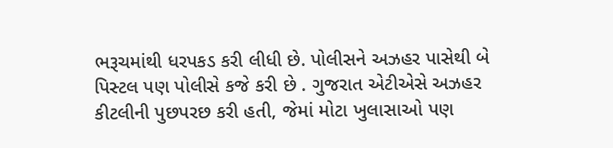ભરૂચમાંથી ધરપકડ કરી લીધી છે. પોલીસને અઝહર પાસેથી બે પિસ્ટલ પણ પોલીસે કજે કરી છે . ગુજરાત એટીએસે અઝહર કીટલીની પુછપરછ કરી હતી, જેમાં મોટા ખુલાસાઓ પણ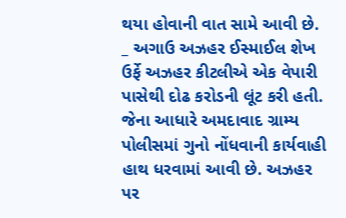થયા હોવાની વાત સામે આવી છે. _ અગાઉ અઝહર ઈસ્માઈલ શેખ ઉર્ફે અઝહર કીટલીએ એક વેપારી પાસેથી દોઢ કરોડની લૂંટ કરી હતી. જેના આધારે અમદાવાદ ગ્રામ્ય પોલીસમાં ગુનો નોંધવાની કાર્યવાહી હાથ ધરવામાં આવી છે. અઝહર પર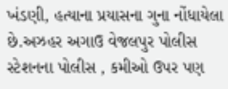ખંડણી, હત્યાના પ્રયાસના ગુના નોંધાયેલા છે.અઝહર અગાઉ વેજલપુર પોલીસ સ્ટેશનના પોલીસ , કમીઓ ઉપર પણ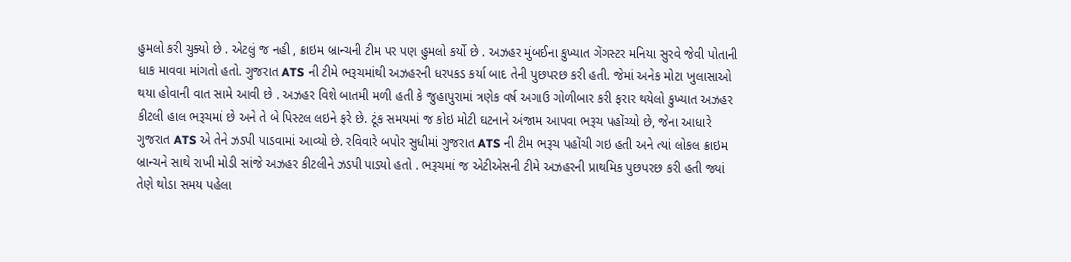હુમલો કરી ચુક્યો છે . એટલું જ નહી , ક્રાઇમ બ્રાન્ચની ટીમ પર પણ હુમલો કર્યો છે . અઝહર મુંબઈના કુખ્યાત ગેંગસ્ટર મનિયા સુરવે જેવી પોતાની ધાક માવવા માંગતો હતો. ગુજરાત ATS ની ટીમે ભરૂચમાંથી અઝહરની ધરપકડ કર્યા બાદ તેની પુછપરછ કરી હતી. જેમાં અનેક મોટા ખુલાસાઓ થયા હોવાની વાત સામે આવી છે . અઝહર વિશે બાતમી મળી હતી કે જુહાપુરામાં ત્રણેક વર્ષ અગાઉ ગોળીબાર કરી ફરાર થયેલો કુખ્યાત અઝહર કીટલી હાલ ભરૂચમાં છે અને તે બે પિસ્ટલ લઇને ફરે છે. ટૂંક સમયમાં જ કોઇ મોટી ઘટનાને અંજામ આપવા ભરૂચ પહોંચ્યો છે, જેના આધારે ગુજરાત ATS એ તેને ઝડપી પાડવામાં આવ્યો છે. રવિવારે બપોર સુધીમાં ગુજરાત ATS ની ટીમ ભરૂચ પહોંચી ગઇ હતી અને ત્યાં લોકલ ક્રાઇમ બ્રાન્ચને સાથે રાખી મોડી સાંજે અઝહર કીટલીને ઝડપી પાડ્યો હતો . ભરૂચમાં જ એટીએસની ટીમે અઝહરની પ્રાથમિક પુછપરછ કરી હતી જ્યાં તેણે થોડા સમય પહેલા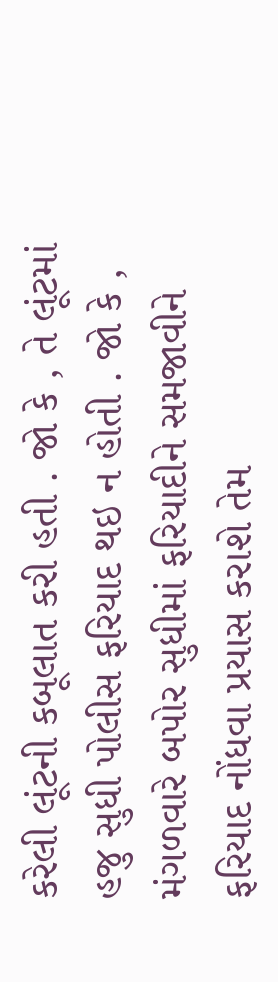કરેલી લૂંટની કબૂલાત કરી હતી . જો કે , તે લૂંટમાં હજુ સુધી પોલીસ ફરિયાદ થઇ ન હોતી . જો કે , મંગળવારે બપોર સુધીમાં ફરિયાદીને સમજાવીને ફરિયાદ નોંધવા પ્રયાસ કરાશે તેમ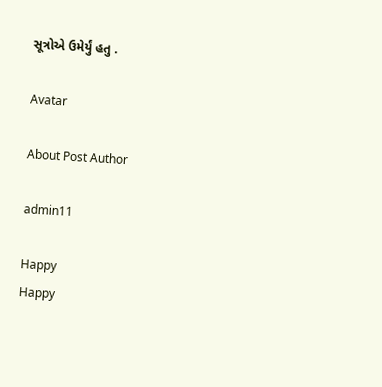સૂત્રોએ ઉમેર્યું હતુ .

Avatar

About Post Author

admin11

Happy
Happy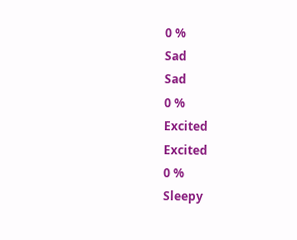0 %
Sad
Sad
0 %
Excited
Excited
0 %
Sleepy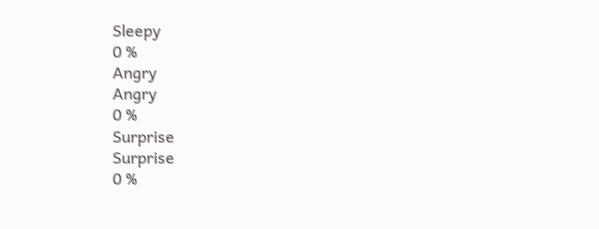Sleepy
0 %
Angry
Angry
0 %
Surprise
Surprise
0 %